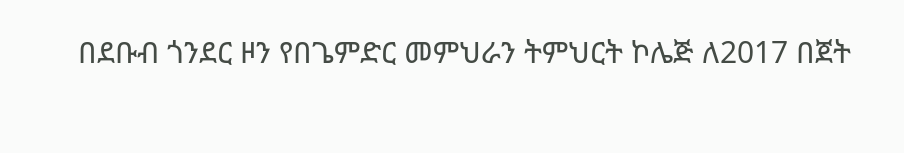በደቡብ ጎንደር ዞን የበጌምድር መምህራን ትምህርት ኮሌጅ ለ2017 በጀት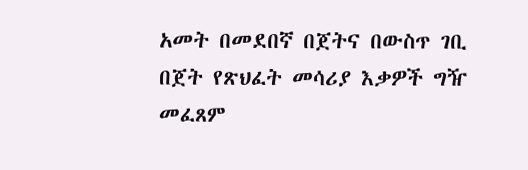አመት በመደበኛ በጀትና በውስጥ ገቢ በጀት የጽህፈት መሳሪያ እቃዎች ግዥ መፈጸም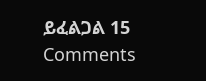ይፈልጋል 15 Comments